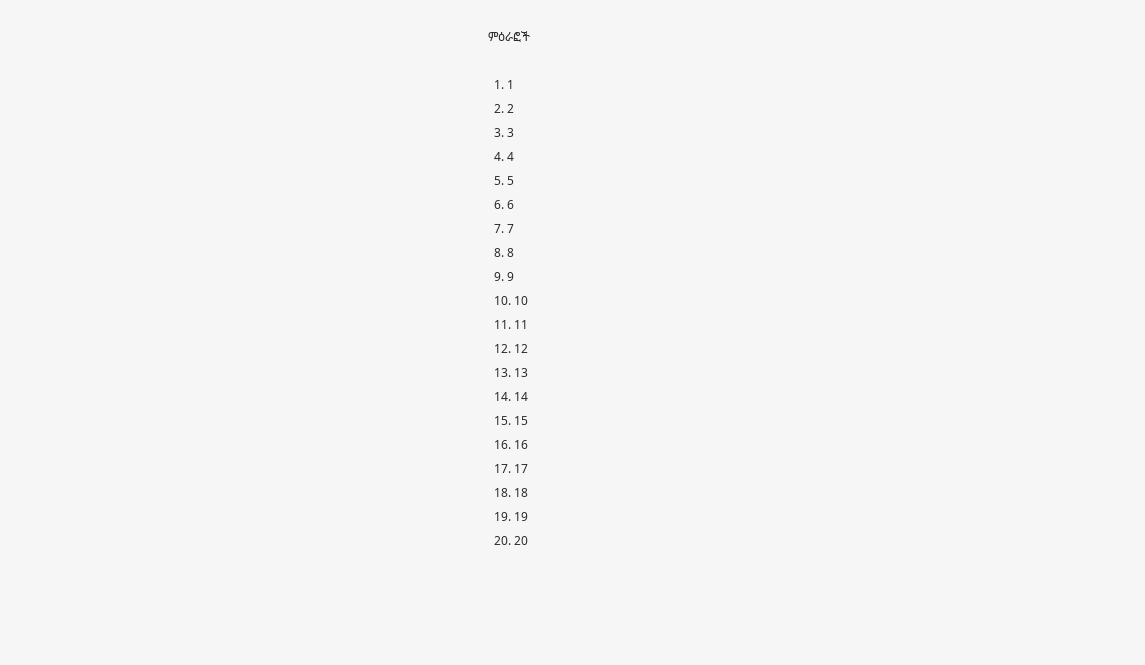ምዕራፎች

  1. 1
  2. 2
  3. 3
  4. 4
  5. 5
  6. 6
  7. 7
  8. 8
  9. 9
  10. 10
  11. 11
  12. 12
  13. 13
  14. 14
  15. 15
  16. 16
  17. 17
  18. 18
  19. 19
  20. 20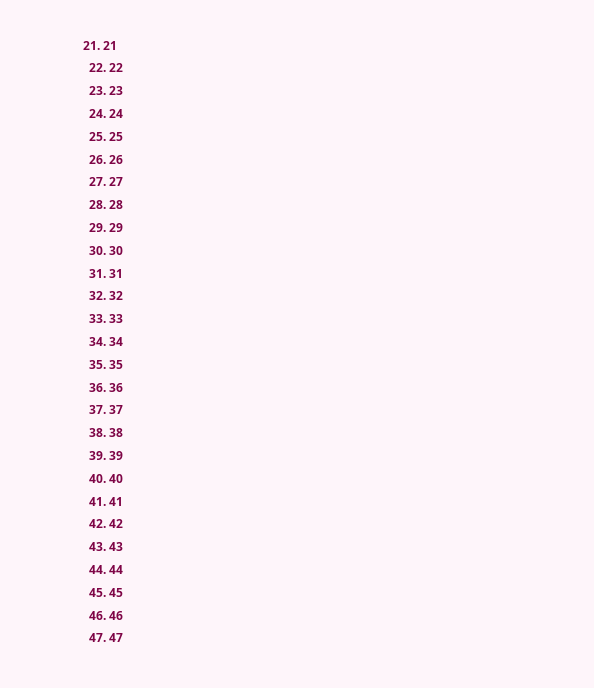21. 21
  22. 22
  23. 23
  24. 24
  25. 25
  26. 26
  27. 27
  28. 28
  29. 29
  30. 30
  31. 31
  32. 32
  33. 33
  34. 34
  35. 35
  36. 36
  37. 37
  38. 38
  39. 39
  40. 40
  41. 41
  42. 42
  43. 43
  44. 44
  45. 45
  46. 46
  47. 47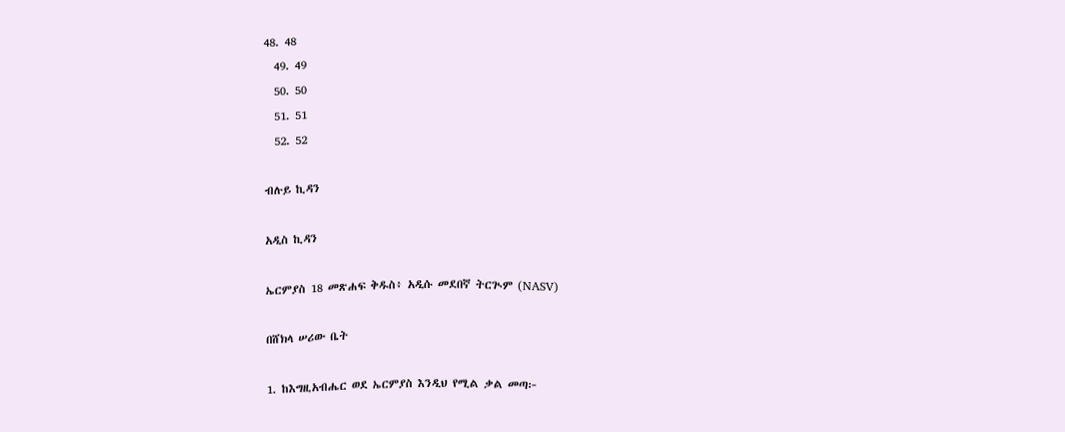48. 48
  49. 49
  50. 50
  51. 51
  52. 52

ብሉይ ኪዳን

አዲስ ኪዳን

ኤርምያስ 18 መጽሐፍ ቅዱስ፥ አዲሱ መደበኛ ትርጒም (NASV)

በሸክላ ሠሪው ቤት

1. ከእግዚአብሔር ወደ ኤርምያስ እንዲህ የሚል ቃል መጣ፦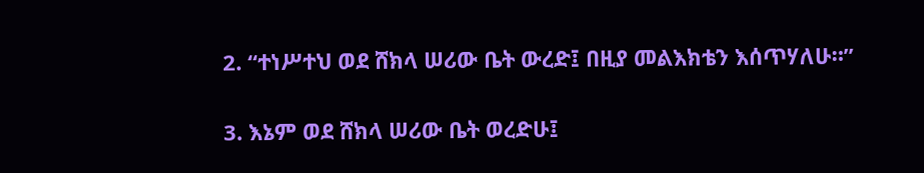2. “ተነሥተህ ወደ ሸክላ ሠሪው ቤት ውረድ፤ በዚያ መልእክቴን እሰጥሃለሁ።”

3. እኔም ወደ ሸክላ ሠሪው ቤት ወረድሁ፤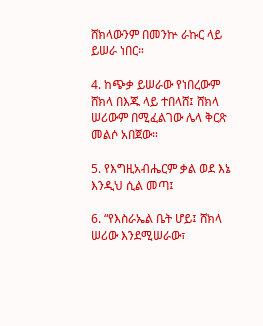ሸክላውንም በመንኵ ራኩር ላይ ይሠራ ነበር።

4. ከጭቃ ይሠራው የነበረውም ሸክላ በእጁ ላይ ተበላሸ፤ ሸክላ ሠሪውም በሚፈልገው ሌላ ቅርጽ መልሶ አበጀው።

5. የእግዚአብሔርም ቃል ወደ እኔ እንዲህ ሲል መጣ፤

6. “የእስራኤል ቤት ሆይ፤ ሸክላ ሠሪው እንደሚሠራው፣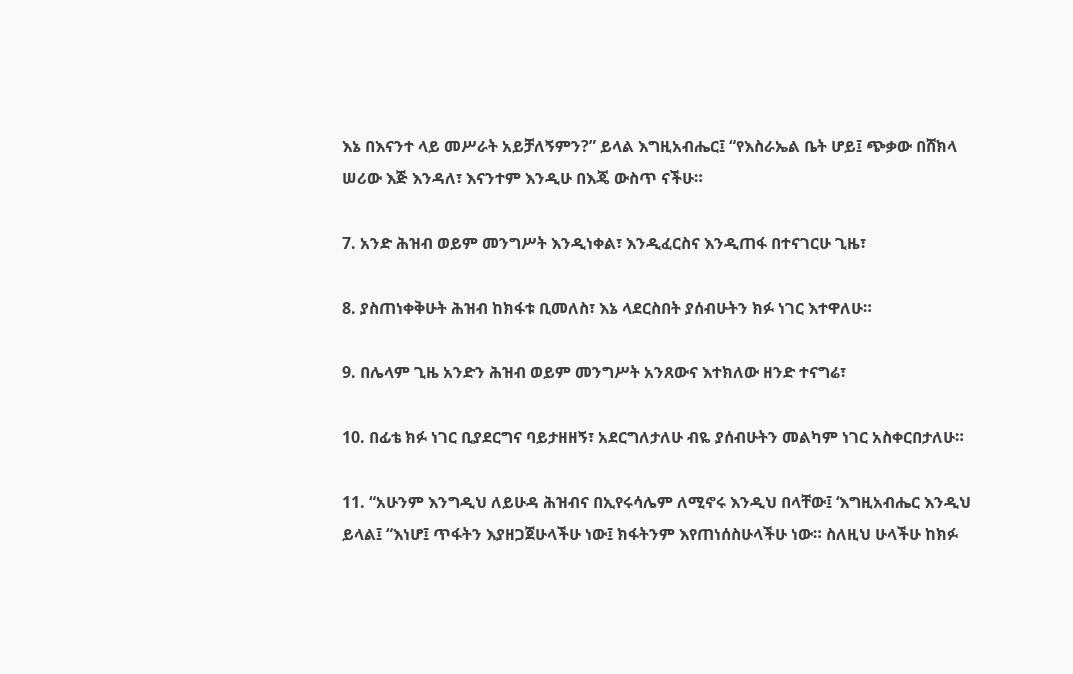እኔ በእናንተ ላይ መሥራት አይቻለኝምን?” ይላል እግዚአብሔር፤ “የእስራኤል ቤት ሆይ፤ ጭቃው በሸክላ ሠሪው እጅ እንዳለ፣ እናንተም እንዲሁ በእጄ ውስጥ ናችሁ።

7. አንድ ሕዝብ ወይም መንግሥት እንዲነቀል፣ እንዲፈርስና እንዲጠፋ በተናገርሁ ጊዜ፣

8. ያስጠነቀቅሁት ሕዝብ ከክፋቱ ቢመለስ፣ እኔ ላደርስበት ያሰብሁትን ክፉ ነገር እተዋለሁ።

9. በሌላም ጊዜ አንድን ሕዝብ ወይም መንግሥት አንጸውና እተክለው ዘንድ ተናግሬ፣

10. በፊቴ ክፉ ነገር ቢያደርግና ባይታዘዘኝ፣ አደርግለታለሁ ብዬ ያሰብሁትን መልካም ነገር አስቀርበታለሁ።

11. “አሁንም እንግዲህ ለይሁዳ ሕዝብና በኢየሩሳሌም ለሚኖሩ እንዲህ በላቸው፤ ‘እግዚአብሔር እንዲህ ይላል፤ “እነሆ፤ ጥፋትን እያዘጋጀሁላችሁ ነው፤ ክፋትንም እየጠነሰስሁላችሁ ነው። ስለዚህ ሁላችሁ ከክፉ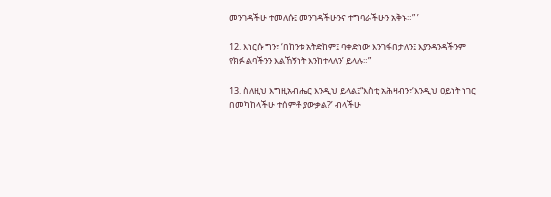መንገዳችሁ ተመለሱ፤ መንገዳችሁንና ተግባራችሁን አቅኑ።” ’

12. እነርሱ ግን፣ ‘በከንቱ አትድከም፤ ባቀድነው እንገፋበታለን፤ እያንዳንዳችንም የክፉ ልባችንን እልኸኝነት እንከተላለን’ ይላሉ።”

13. ስለዚህ እግዚአብሔር እንዲህ ይላል፤“እስቲ አሕዛብን፣‘እንዲህ ዐይነት ነገር በመካከላችሁ ተሰምቶ ያውቃል?’ ብላችሁ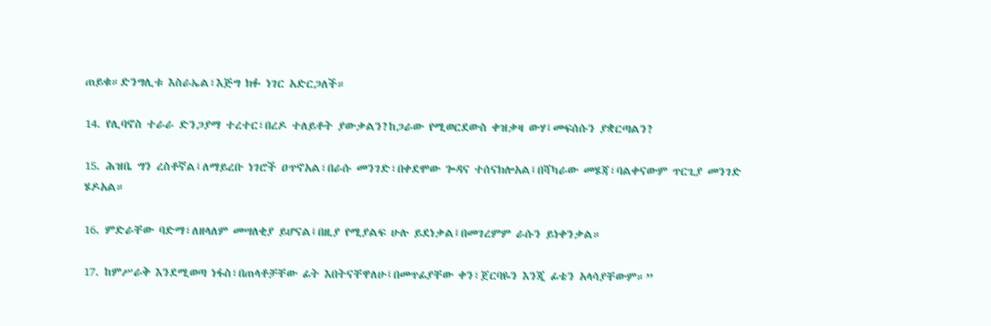ጠይቁ።ድንግሊቱ እስራኤል፣እጅግ ክፉ ነገር አድርጋለች።

14. የሊባኖስ ተራራ ድንጋያማ ተረተር፣በረዶ ተለይቶት ያውቃልን?ከጋራው የሚወርደውስ ቀዝቃዛ ውሃ፤መፍሰሱን ያቋርጣልን?

15. ሕዝቤ ግን ረስቶኛል፤ለማይረቡ ነገሮች ዐጥኖአል፣በራሱ መንገድ፣በቀደሞው ጐዳና ተሰናክሎአል፤በሻካራው መሄጃ፣ባልቀናውም ጥርጊያ መንገድ ሄዶአል።

16. ምድራቸው ባድማ፣ለዘላለም መሣለቂያ ይሆናል፤በዚያ የሚያልፍ ሁሉ ይደነቃል፤በመገረምም ራሱን ይነቀንቃል።

17. ከምሥራቅ እንደሚወጣ ነፋስ፣በጠላቶቻቸው ፊት እበትናቸዋለሁ፤በመጥፊያቸው ቀን፣ጀርባዬን እንጂ ፊቴን አላሳያቸውም።”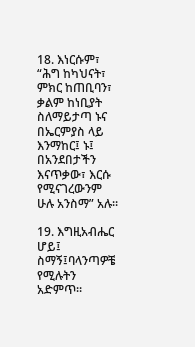18. እነርሱም፣ “ሕግ ከካህናት፣ ምክር ከጠቢባን፣ ቃልም ከነቢያት ስለማይታጣ ኑና በኤርምያስ ላይ እንማከር፤ ኑ፤ በአንደበታችን እናጥቃው፣ እርሱ የሚናገረውንም ሁሉ አንስማ” አሉ።

19. እግዚአብሔር ሆይ፤ ስማኝ፤ባላንጣዎቼ የሚሉትን አድምጥ።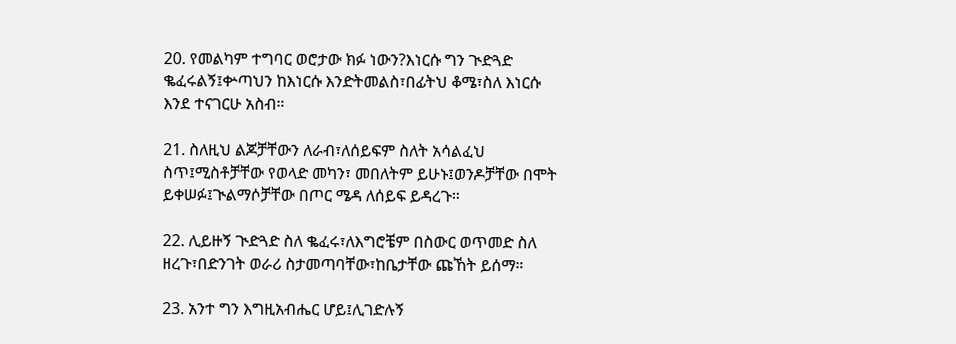20. የመልካም ተግባር ወሮታው ክፉ ነውን?እነርሱ ግን ጒድጓድ ቈፈሩልኝ፤ቍጣህን ከእነርሱ እንድትመልስ፣በፊትህ ቆሜ፣ስለ እነርሱ እንደ ተናገርሁ አስብ።

21. ስለዚህ ልጆቻቸውን ለራብ፣ለሰይፍም ስለት አሳልፈህ ስጥ፤ሚስቶቻቸው የወላድ መካን፣ መበለትም ይሁኑ፤ወንዶቻቸው በሞት ይቀሠፉ፤ጒልማሶቻቸው በጦር ሜዳ ለሰይፍ ይዳረጉ።

22. ሊይዙኝ ጒድጓድ ስለ ቈፈሩ፣ለእግሮቼም በስውር ወጥመድ ስለ ዘረጉ፣በድንገት ወራሪ ስታመጣባቸው፣ከቤታቸው ጩኸት ይሰማ።

23. አንተ ግን እግዚአብሔር ሆይ፤ሊገድሉኝ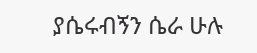ያሴሩብኝን ሴራ ሁሉ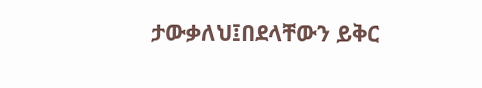ታውቃለህ፤በደላቸውን ይቅር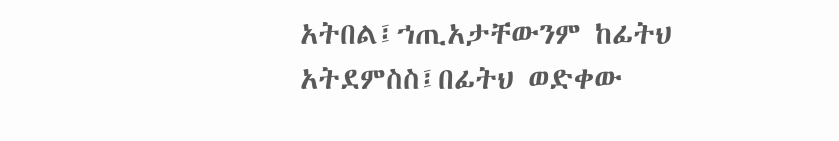አትበል፤ኀጢአታቸውንም ከፊትህ አትደምስስ፤በፊትህ ወድቀው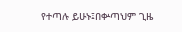የተጣሉ ይሁኑ፤በቍጣህም ጊዜ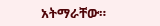አትማራቸው።